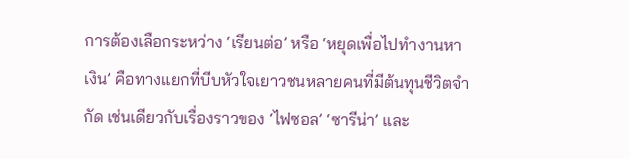การต้องเลือกระหว่าง ‘เรียนต่อ’ หรือ ‘หยุดเพื่อไปทำงานหาเงิน’ คือทางแยกที่บีบหัวใจเยาวชนหลายคนที่มีต้นทุนชีวิตจำกัด เช่นเดียวกับเรื่องราวของ ‘ไฟซอล’ ‘ซารีน่า’ และ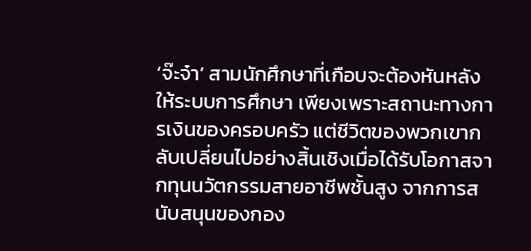‘จ๊ะจ๋า’ สามนักศึกษาที่เกือบจะต้องหันหลังให้ระบบการศึกษา เพียงเพราะสถานะทางการเงินของครอบครัว แต่ชีวิตของพวกเขากลับเปลี่ยนไปอย่างสิ้นเชิงเมื่อได้รับโอกาสจากทุนนวัตกรรมสายอาชีพชั้นสูง จากการสนับสนุนของกอง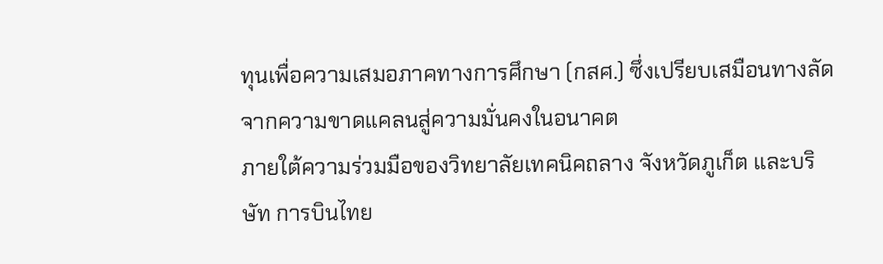ทุนเพื่อความเสมอภาคทางการศึกษา (กสศ.) ซึ่งเปรียบเสมือนทางลัดจากความขาดแคลนสู่ความมั่นคงในอนาคต
ภายใต้ความร่วมมือของวิทยาลัยเทคนิคถลาง จังหวัดภูเก็ต และบริษัท การบินไทย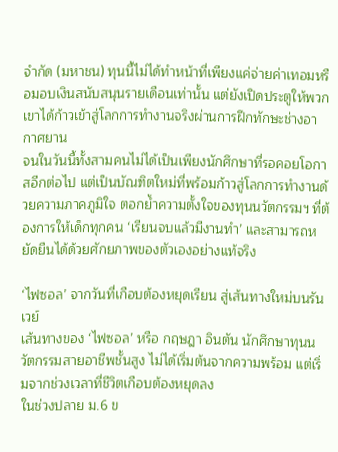จำกัด (มหาชน) ทุนนี้ไม่ได้ทำหน้าที่เพียงแค่จ่ายค่าเทอมหรือมอบเงินสนับสนุนรายเดือนเท่านั้น แต่ยังเปิดประตูให้พวกเขาได้ก้าวเข้าสู่โลกการทำงานจริงผ่านการฝึกทักษะช่างอากาศยาน
จนในวันนี้ทั้งสามคนไม่ได้เป็นเพียงนักศึกษาที่รอคอยโอกาสอีกต่อไป แต่เป็นบัณฑิตใหม่ที่พร้อมก้าวสู่โลกการทำงานด้วยความภาคภูมิใจ ตอกย้ำความตั้งใจของทุนนวัตกรรมฯ ที่ต้องการให้เด็กทุกคน ‘เรียนจบแล้วมีงานทำ’ และสามารถหยัดยืนได้ด้วยศักยภาพของตัวเองอย่างแท้จริง

‘ไฟซอล’ จากวันที่เกือบต้องหยุดเรียน สู่เส้นทางใหม่บนรันเวย์
เส้นทางของ ‘ไฟซอล’ หรือ กฤษฎา อินตัน นักศึกษาทุนนวัตกรรมสายอาชีพชั้นสูง ไม่ได้เริ่มต้นจากความพร้อม แต่เริ่มจากช่วงเวลาที่ชีวิตเกือบต้องหยุดลง
ในช่วงปลาย ม.6 ข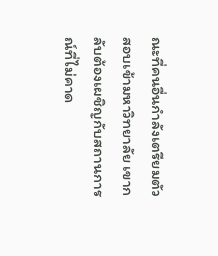ณะที่คนอื่นกำลังเตรียมตัวสอบเข้ามหาวิทยาลัย เขากลับต้องเผชิญกับสถานการณ์ที่ไม่คาด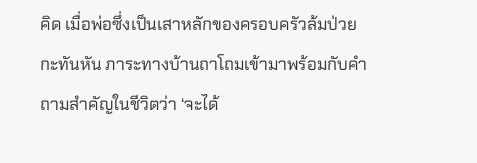คิด เมื่อพ่อซึ่งเป็นเสาหลักของครอบครัวล้มป่วยกะทันหัน ภาระทางบ้านถาโถมเข้ามาพร้อมกับคำถามสำคัญในชีวิตว่า ‘จะได้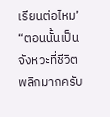เรียนต่อไหม’
“ตอนนั้นเป็นจังหวะที่ชีวิตพลิกมากครับ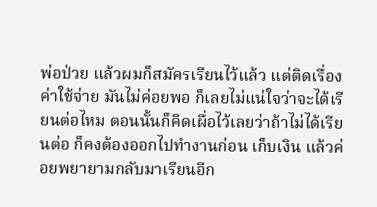พ่อป่วย แล้วผมก็สมัครเรียนไว้แล้ว แต่ติดเรื่องค่าใช้จ่าย มันไม่ค่อยพอ ก็เลยไม่แน่ใจว่าจะได้เรียนต่อไหม ตอนนั้นก็คิดเผื่อไว้เลยว่าถ้าไม่ได้เรียนต่อ ก็คงต้องออกไปทำงานก่อน เก็บเงิน แล้วค่อยพยายามกลับมาเรียนอีก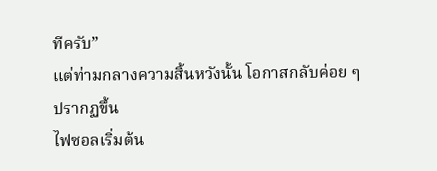ทีครับ”
แต่ท่ามกลางความสิ้นหวังนั้น โอกาสกลับค่อย ๆ ปรากฏขึ้น
ไฟซอลเริ่มต้น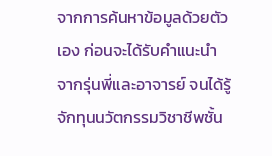จากการค้นหาข้อมูลด้วยตัวเอง ก่อนจะได้รับคำแนะนำจากรุ่นพี่และอาจารย์ จนได้รู้จักทุนนวัตกรรมวิชาชีพชั้น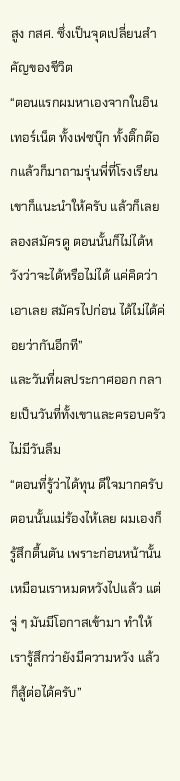สูง กสศ. ซึ่งเป็นจุดเปลี่ยนสำคัญของชีวิต
“ตอนแรกผมหาเองจากในอินเทอร์เน็ต ทั้งเฟซบุ๊ก ทั้งติ๊กต๊อกแล้วก็มาถามรุ่นพี่ที่โรงเรียน เขาก็แนะนำให้ครับ แล้วก็เลยลองสมัครดู ตอนนั้นก็ไม่ได้หวังว่าจะได้หรือไม่ได้ แค่คิดว่าเอาเลย สมัครไปก่อน ได้ไม่ได้ค่อยว่ากันอีกที”
และวันที่ผลประกาศออก กลายเป็นวันที่ทั้งเขาและครอบครัวไม่มีวันลืม
“ตอนที่รู้ว่าได้ทุน ดีใจมากครับ ตอนนั้นแม่ร้องไห้เลย ผมเองก็รู้สึกตื้นตัน เพราะก่อนหน้านั้นเหมือนเราหมดหวังไปแล้ว แต่จู่ ๆ มันมีโอกาสเข้ามา ทำให้เรารู้สึกว่ายังมีความหวัง แล้วก็สู้ต่อได้ครับ”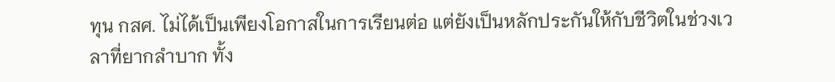ทุน กสศ. ไม่ได้เป็นเพียงโอกาสในการเรียนต่อ แต่ยังเป็นหลักประกันให้กับชีวิตในช่วงเวลาที่ยากลำบาก ทั้ง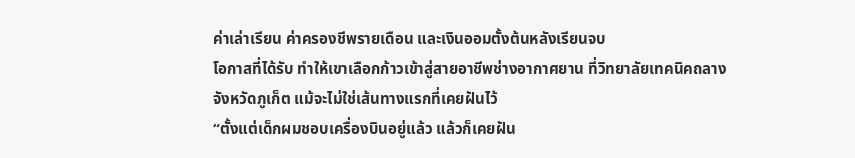ค่าเล่าเรียน ค่าครองชีพรายเดือน และเงินออมตั้งต้นหลังเรียนจบ
โอกาสที่ได้รับ ทำให้เขาเลือกก้าวเข้าสู่สายอาชีพช่างอากาศยาน ที่วิทยาลัยเทคนิคถลาง จังหวัดภูเก็ต แม้จะไม่ใช่เส้นทางแรกที่เคยฝันไว้
“ตั้งแต่เด็กผมชอบเครื่องบินอยู่แล้ว แล้วก็เคยฝัน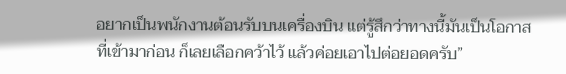อยากเป็นพนักงานต้อนรับบนเครื่องบิน แต่รู้สึกว่าทางนี้มันเป็นโอกาสที่เข้ามาก่อน ก็เลยเลือกคว้าไว้ แล้วค่อยเอาไปต่อยอดครับ”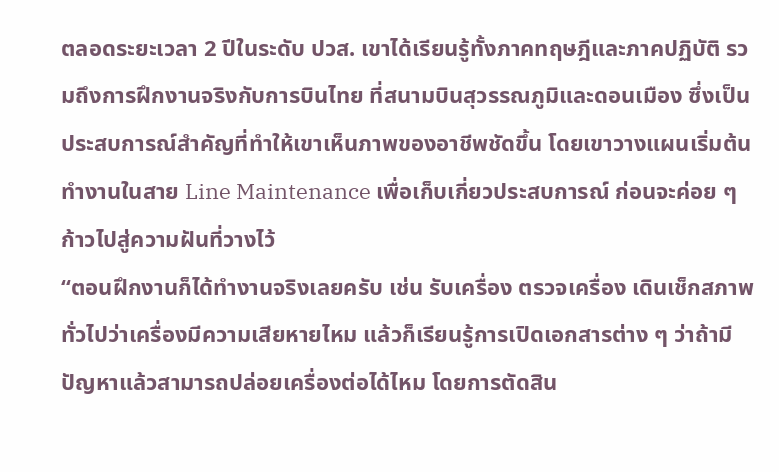ตลอดระยะเวลา 2 ปีในระดับ ปวส. เขาได้เรียนรู้ทั้งภาคทฤษฎีและภาคปฏิบัติ รวมถึงการฝึกงานจริงกับการบินไทย ที่สนามบินสุวรรณภูมิและดอนเมือง ซึ่งเป็นประสบการณ์สำคัญที่ทำให้เขาเห็นภาพของอาชีพชัดขึ้น โดยเขาวางแผนเริ่มต้นทำงานในสาย Line Maintenance เพื่อเก็บเกี่ยวประสบการณ์ ก่อนจะค่อย ๆ ก้าวไปสู่ความฝันที่วางไว้
“ตอนฝึกงานก็ได้ทำงานจริงเลยครับ เช่น รับเครื่อง ตรวจเครื่อง เดินเช็กสภาพทั่วไปว่าเครื่องมีความเสียหายไหม แล้วก็เรียนรู้การเปิดเอกสารต่าง ๆ ว่าถ้ามีปัญหาแล้วสามารถปล่อยเครื่องต่อได้ไหม โดยการตัดสิน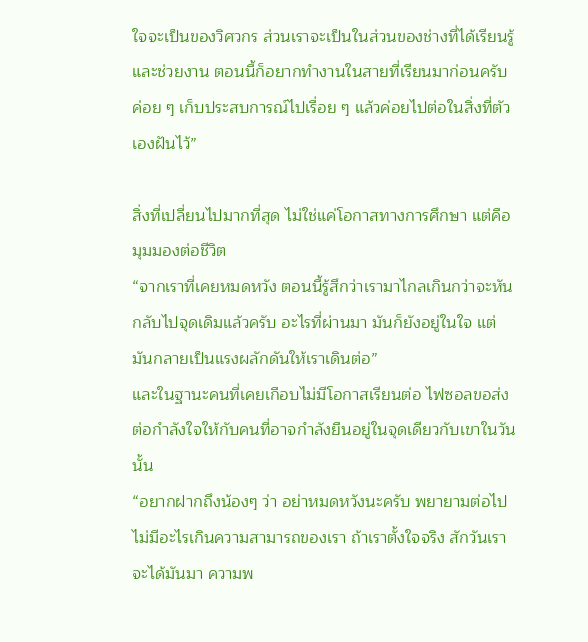ใจจะเป็นของวิศวกร ส่วนเราจะเป็นในส่วนของช่างที่ได้เรียนรู้และช่วยงาน ตอนนี้ก็อยากทำงานในสายที่เรียนมาก่อนครับ ค่อย ๆ เก็บประสบการณ์ไปเรื่อย ๆ แล้วค่อยไปต่อในสิ่งที่ตัวเองฝันไว้”

สิ่งที่เปลี่ยนไปมากที่สุด ไม่ใช่แค่โอกาสทางการศึกษา แต่คือมุมมองต่อชีวิต
“จากเราที่เคยหมดหวัง ตอนนี้รู้สึกว่าเรามาไกลเกินกว่าจะหันกลับไปจุดเดิมแล้วครับ อะไรที่ผ่านมา มันก็ยังอยู่ในใจ แต่มันกลายเป็นแรงผลักดันให้เราเดินต่อ”
และในฐานะคนที่เคยเกือบไม่มีโอกาสเรียนต่อ ไฟซอลขอส่งต่อกำลังใจให้กับคนที่อาจกำลังยืนอยู่ในจุดเดียวกับเขาในวันนั้น
“อยากฝากถึงน้องๆ ว่า อย่าหมดหวังนะครับ พยายามต่อไป ไม่มีอะไรเกินความสามารถของเรา ถ้าเราตั้งใจจริง สักวันเราจะได้มันมา ความพ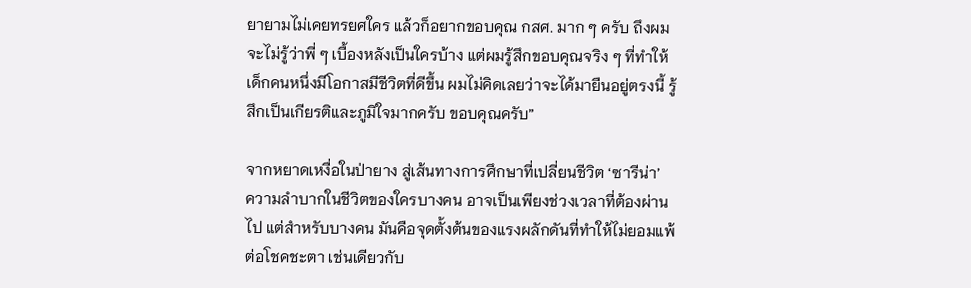ยายามไม่เคยทรยศใคร แล้วก็อยากขอบคุณ กสศ. มาก ๆ ครับ ถึงผมจะไม่รู้ว่าพี่ ๆ เบื้องหลังเป็นใครบ้าง แต่ผมรู้สึกขอบคุณจริง ๆ ที่ทำให้เด็กคนหนึ่งมีโอกาสมีชีวิตที่ดีขึ้น ผมไม่คิดเลยว่าจะได้มายืนอยู่ตรงนี้ รู้สึกเป็นเกียรติและภูมิใจมากครับ ขอบคุณครับ”

จากหยาดเหงื่อในป่ายาง สู่เส้นทางการศึกษาที่เปลี่ยนชีวิต ‘ซารีน่า’
ความลำบากในชีวิตของใครบางคน อาจเป็นเพียงช่วงเวลาที่ต้องผ่านไป แต่สำหรับบางคน มันคือจุดตั้งต้นของแรงผลักดันที่ทำให้ไม่ยอมแพ้ต่อโชคชะตา เช่นเดียวกับ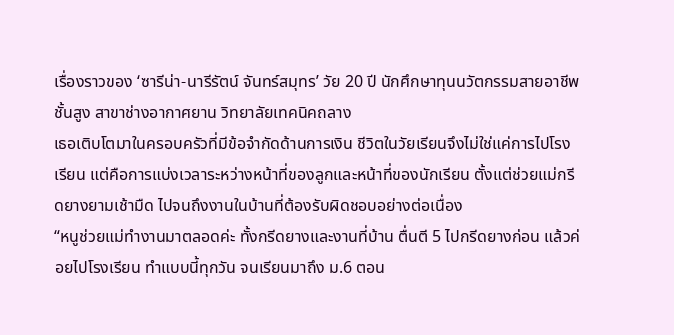เรื่องราวของ ‘ซารีน่า-นารีรัตน์ จันทร์สมุทร’ วัย 20 ปี นักศึกษาทุนนวัตกรรมสายอาชีพชั้นสูง สาขาช่างอากาศยาน วิทยาลัยเทคนิคถลาง
เธอเติบโตมาในครอบครัวที่มีข้อจำกัดด้านการเงิน ชีวิตในวัยเรียนจึงไม่ใช่แค่การไปโรงเรียน แต่คือการแบ่งเวลาระหว่างหน้าที่ของลูกและหน้าที่ของนักเรียน ตั้งแต่ช่วยแม่กรีดยางยามเช้ามืด ไปจนถึงงานในบ้านที่ต้องรับผิดชอบอย่างต่อเนื่อง
“หนูช่วยแม่ทำงานมาตลอดค่ะ ทั้งกรีดยางและงานที่บ้าน ตื่นตี 5 ไปกรีดยางก่อน แล้วค่อยไปโรงเรียน ทำแบบนี้ทุกวัน จนเรียนมาถึง ม.6 ตอน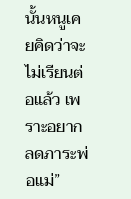นั้นหนูเคยคิดว่าจะไม่เรียนต่อแล้ว เพราะอยากลดภาระพ่อแม่”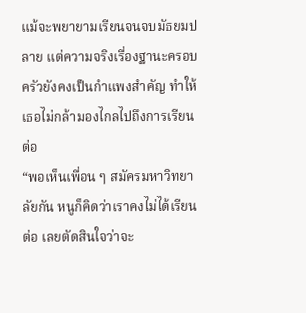แม้จะพยายามเรียนจนจบมัธยมปลาย แต่ความจริงเรื่องฐานะครอบครัวยังคงเป็นกำแพงสำคัญ ทำให้เธอไม่กล้ามองไกลไปถึงการเรียนต่อ
“พอเห็นเพื่อน ๆ สมัครมหาวิทยาลัยกัน หนูก็คิดว่าเราคงไม่ได้เรียนต่อ เลยตัดสินใจว่าจะ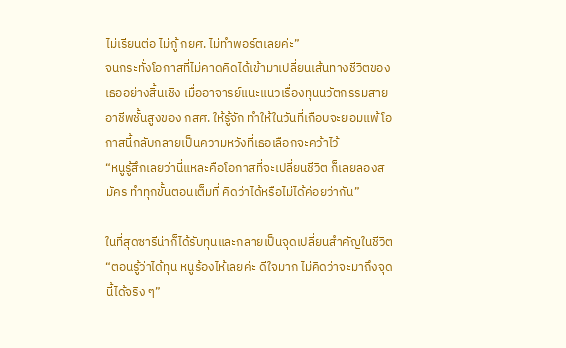ไม่เรียนต่อ ไม่กู้ กยศ. ไม่ทำพอร์ตเลยค่ะ”
จนกระทั่งโอกาสที่ไม่คาดคิดได้เข้ามาเปลี่ยนเส้นทางชีวิตของเธออย่างสิ้นเชิง เมื่ออาจารย์แนะแนวเรื่องทุนนวัตกรรมสายอาชีพชั้นสูงของ กสศ. ให้รู้จัก ทำให้ในวันที่เกือบจะยอมแพ้ โอกาสนี้กลับกลายเป็นความหวังที่เธอเลือกจะคว้าไว้
“หนูรู้สึกเลยว่านี่แหละคือโอกาสที่จะเปลี่ยนชีวิต ก็เลยลองสมัคร ทำทุกขั้นตอนเต็มที่ คิดว่าได้หรือไม่ได้ค่อยว่ากัน”

ในที่สุดซารีน่าก็ได้รับทุนและกลายเป็นจุดเปลี่ยนสำคัญในชีวิต
“ตอนรู้ว่าได้ทุน หนูร้องไห้เลยค่ะ ดีใจมาก ไม่คิดว่าจะมาถึงจุดนี้ได้จริง ๆ”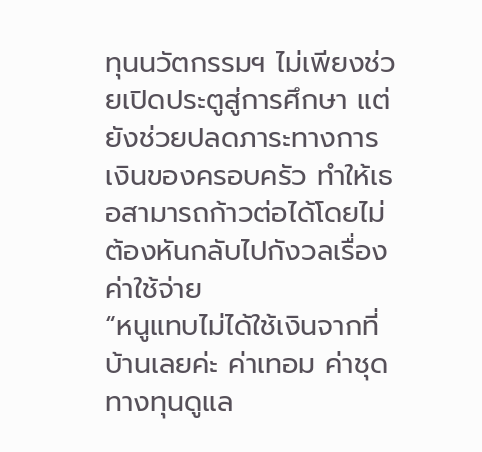ทุนนวัตกรรมฯ ไม่เพียงช่วยเปิดประตูสู่การศึกษา แต่ยังช่วยปลดภาระทางการเงินของครอบครัว ทำให้เธอสามารถก้าวต่อได้โดยไม่ต้องหันกลับไปกังวลเรื่องค่าใช้จ่าย
“หนูแทบไม่ได้ใช้เงินจากที่บ้านเลยค่ะ ค่าเทอม ค่าชุด ทางทุนดูแล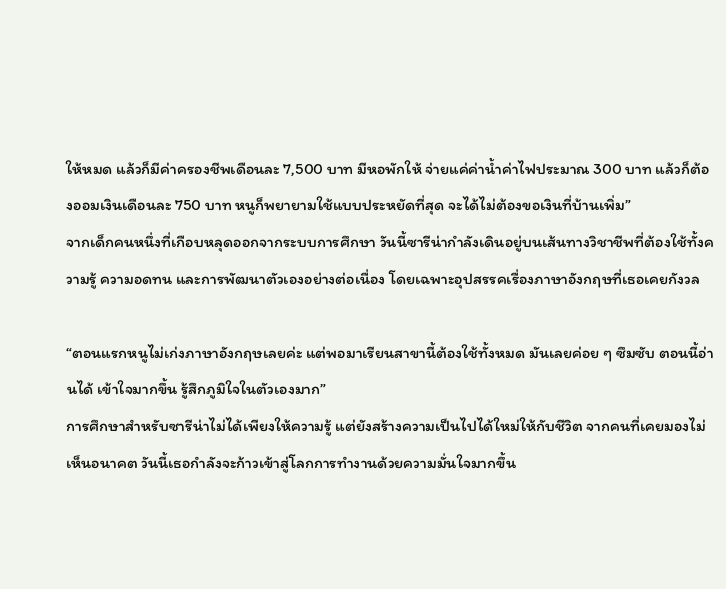ให้หมด แล้วก็มีค่าครองชีพเดือนละ 7,500 บาท มีหอพักให้ จ่ายแค่ค่าน้ำค่าไฟประมาณ 300 บาท แล้วก็ต้องออมเงินเดือนละ 750 บาท หนูก็พยายามใช้แบบประหยัดที่สุด จะได้ไม่ต้องขอเงินที่บ้านเพิ่ม”
จากเด็กคนหนึ่งที่เกือบหลุดออกจากระบบการศึกษา วันนี้ซารีน่ากำลังเดินอยู่บนเส้นทางวิชาชีพที่ต้องใช้ทั้งความรู้ ความอดทน และการพัฒนาตัวเองอย่างต่อเนื่อง โดยเฉพาะอุปสรรคเรื่องภาษาอังกฤษที่เธอเคยกังวล

“ตอนแรกหนูไม่เก่งภาษาอังกฤษเลยค่ะ แต่พอมาเรียนสาขานี้ต้องใช้ทั้งหมด มันเลยค่อย ๆ ซึมซับ ตอนนี้อ่านได้ เข้าใจมากขึ้น รู้สึกภูมิใจในตัวเองมาก”
การศึกษาสำหรับซารีน่าไม่ได้เพียงให้ความรู้ แต่ยังสร้างความเป็นไปได้ใหม่ให้กับชีวิต จากคนที่เคยมองไม่เห็นอนาคต วันนี้เธอกำลังจะก้าวเข้าสู่โลกการทำงานด้วยความมั่นใจมากขึ้น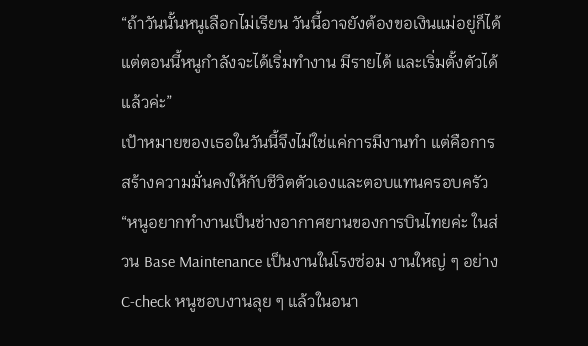“ถ้าวันนั้นหนูเลือกไม่เรียน วันนี้อาจยังต้องขอเงินแม่อยู่ก็ได้ แต่ตอนนี้หนูกำลังจะได้เริ่มทำงาน มีรายได้ และเริ่มตั้งตัวได้แล้วค่ะ”
เป้าหมายของเธอในวันนี้จึงไม่ใช่แค่การมีงานทำ แต่คือการสร้างความมั่นคงให้กับชีวิตตัวเองและตอบแทนครอบครัว
“หนูอยากทำงานเป็นช่างอากาศยานของการบินไทยค่ะ ในส่วน Base Maintenance เป็นงานในโรงซ่อม งานใหญ่ ๆ อย่าง C-check หนูชอบงานลุย ๆ แล้วในอนา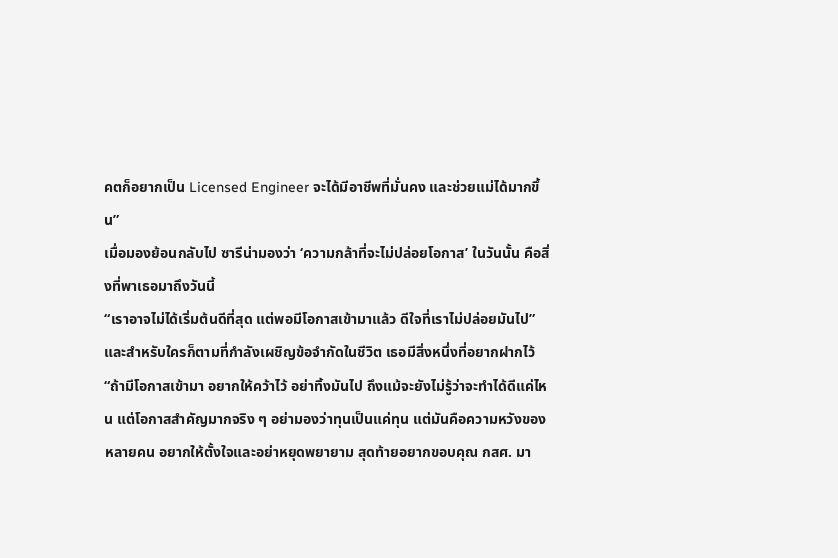คตก็อยากเป็น Licensed Engineer จะได้มีอาชีพที่มั่นคง และช่วยแม่ได้มากขึ้น”
เมื่อมองย้อนกลับไป ซารีน่ามองว่า ‘ความกล้าที่จะไม่ปล่อยโอกาส’ ในวันนั้น คือสิ่งที่พาเธอมาถึงวันนี้
“เราอาจไม่ได้เริ่มต้นดีที่สุด แต่พอมีโอกาสเข้ามาแล้ว ดีใจที่เราไม่ปล่อยมันไป”
และสำหรับใครก็ตามที่กำลังเผชิญข้อจำกัดในชีวิต เธอมีสิ่งหนึ่งที่อยากฝากไว้
“ถ้ามีโอกาสเข้ามา อยากให้คว้าไว้ อย่าทิ้งมันไป ถึงแม้จะยังไม่รู้ว่าจะทำได้ดีแค่ไหน แต่โอกาสสำคัญมากจริง ๆ อย่ามองว่าทุนเป็นแค่ทุน แต่มันคือความหวังของหลายคน อยากให้ตั้งใจและอย่าหยุดพยายาม สุดท้ายอยากขอบคุณ กสศ. มา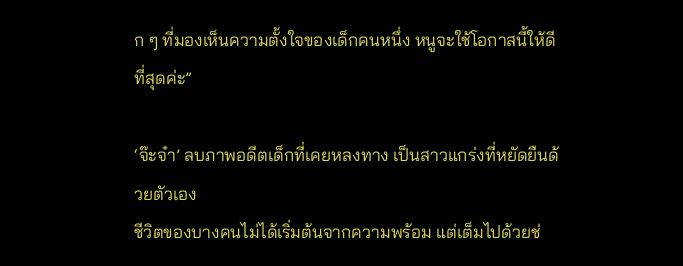ก ๆ ที่มองเห็นความตั้งใจของเด็กคนหนึ่ง หนูจะใช้โอกาสนี้ให้ดีที่สุดค่ะ”

‘จ๊ะจ๋า’ ลบภาพอดีตเด็กที่เคยหลงทาง เป็นสาวแกร่งที่หยัดยืนด้วยตัวเอง
ชีวิตของบางคนไม่ได้เริ่มต้นจากความพร้อม แต่เต็มไปด้วยช่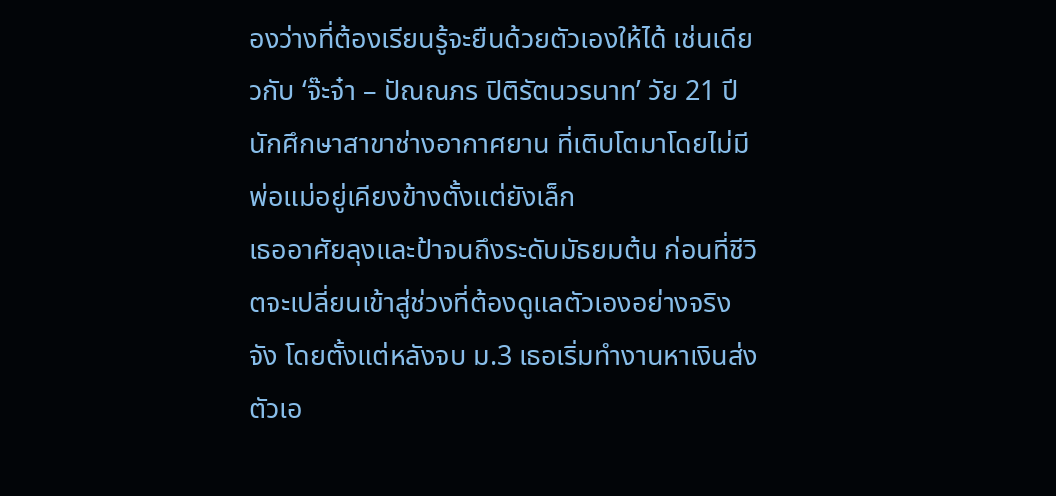องว่างที่ต้องเรียนรู้จะยืนด้วยตัวเองให้ได้ เช่นเดียวกับ ‘จ๊ะจ๋า – ปัณณภร ปิติรัตนวรนาท’ วัย 21 ปี นักศึกษาสาขาช่างอากาศยาน ที่เติบโตมาโดยไม่มีพ่อแม่อยู่เคียงข้างตั้งแต่ยังเล็ก
เธออาศัยลุงและป้าจนถึงระดับมัธยมต้น ก่อนที่ชีวิตจะเปลี่ยนเข้าสู่ช่วงที่ต้องดูแลตัวเองอย่างจริงจัง โดยตั้งแต่หลังจบ ม.3 เธอเริ่มทำงานหาเงินส่งตัวเอ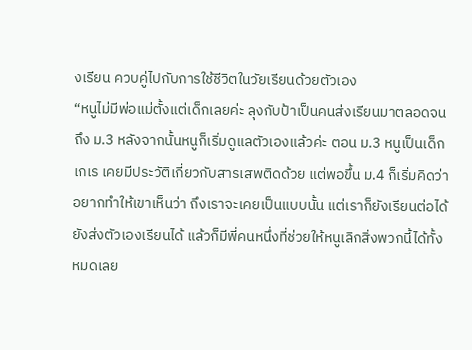งเรียน ควบคู่ไปกับการใช้ชีวิตในวัยเรียนด้วยตัวเอง
“หนูไม่มีพ่อแม่ตั้งแต่เด็กเลยค่ะ ลุงกับป้าเป็นคนส่งเรียนมาตลอดจนถึง ม.3 หลังจากนั้นหนูก็เริ่มดูแลตัวเองแล้วค่ะ ตอน ม.3 หนูเป็นเด็กเกเร เคยมีประวัติเกี่ยวกับสารเสพติดด้วย แต่พอขึ้น ม.4 ก็เริ่มคิดว่าอยากทำให้เขาเห็นว่า ถึงเราจะเคยเป็นแบบนั้น แต่เราก็ยังเรียนต่อได้ ยังส่งตัวเองเรียนได้ แล้วก็มีพี่คนหนึ่งที่ช่วยให้หนูเลิกสิ่งพวกนี้ได้ทั้งหมดเลย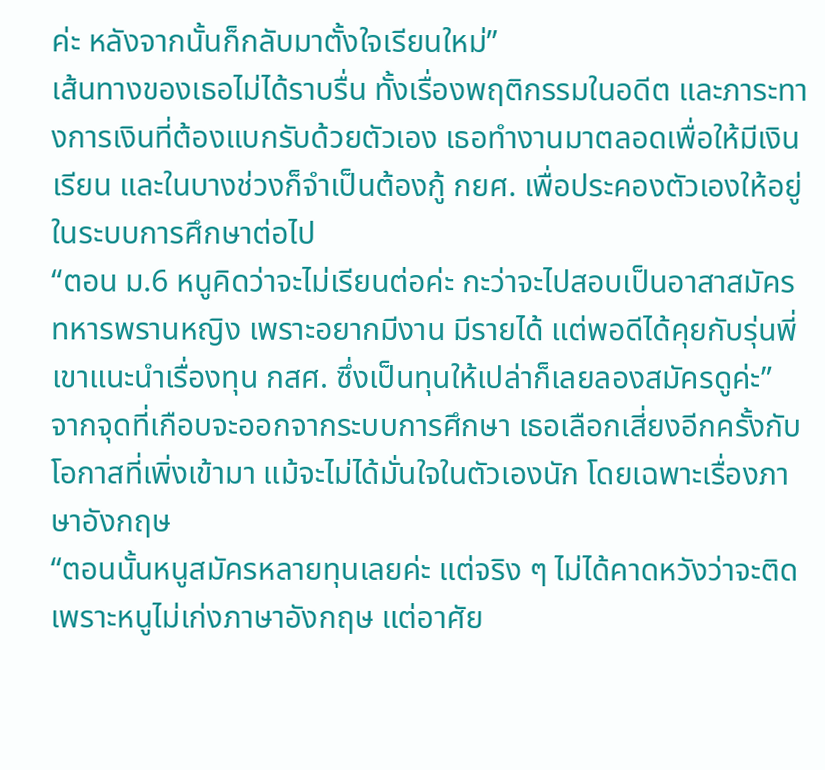ค่ะ หลังจากนั้นก็กลับมาตั้งใจเรียนใหม่”
เส้นทางของเธอไม่ได้ราบรื่น ทั้งเรื่องพฤติกรรมในอดีต และภาระทางการเงินที่ต้องแบกรับด้วยตัวเอง เธอทำงานมาตลอดเพื่อให้มีเงินเรียน และในบางช่วงก็จำเป็นต้องกู้ กยศ. เพื่อประคองตัวเองให้อยู่ในระบบการศึกษาต่อไป
“ตอน ม.6 หนูคิดว่าจะไม่เรียนต่อค่ะ กะว่าจะไปสอบเป็นอาสาสมัครทหารพรานหญิง เพราะอยากมีงาน มีรายได้ แต่พอดีได้คุยกับรุ่นพี่ เขาแนะนำเรื่องทุน กสศ. ซึ่งเป็นทุนให้เปล่าก็เลยลองสมัครดูค่ะ”
จากจุดที่เกือบจะออกจากระบบการศึกษา เธอเลือกเสี่ยงอีกครั้งกับโอกาสที่เพิ่งเข้ามา แม้จะไม่ได้มั่นใจในตัวเองนัก โดยเฉพาะเรื่องภาษาอังกฤษ
“ตอนนั้นหนูสมัครหลายทุนเลยค่ะ แต่จริง ๆ ไม่ได้คาดหวังว่าจะติด เพราะหนูไม่เก่งภาษาอังกฤษ แต่อาศัย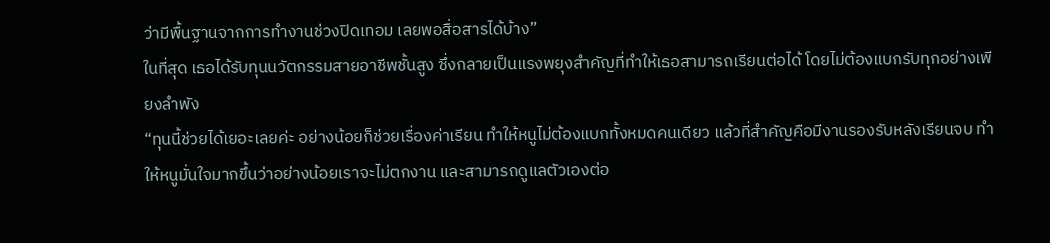ว่ามีพื้นฐานจากการทำงานช่วงปิดเทอม เลยพอสื่อสารได้บ้าง”
ในที่สุด เธอได้รับทุนนวัตกรรมสายอาชีพชั้นสูง ซึ่งกลายเป็นแรงพยุงสำคัญที่ทำให้เธอสามารถเรียนต่อได้ โดยไม่ต้องแบกรับทุกอย่างเพียงลำพัง
“ทุนนี้ช่วยได้เยอะเลยค่ะ อย่างน้อยก็ช่วยเรื่องค่าเรียน ทำให้หนูไม่ต้องแบกทั้งหมดคนเดียว แล้วที่สำคัญคือมีงานรองรับหลังเรียนจบ ทำให้หนูมั่นใจมากขึ้นว่าอย่างน้อยเราจะไม่ตกงาน และสามารถดูแลตัวเองต่อ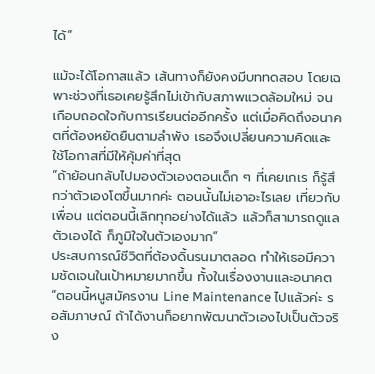ได้”

แม้จะได้โอกาสแล้ว เส้นทางก็ยังคงมีบททดสอบ โดยเฉพาะช่วงที่เธอเคยรู้สึกไม่เข้ากับสภาพแวดล้อมใหม่ จนเกือบถอดใจกับการเรียนต่ออีกครั้ง แต่เมื่อคิดถึงอนาคตที่ต้องหยัดยืนตามลำพัง เธอจึงเปลี่ยนความคิดและใช้โอกาสที่มีให้คุ้มค่าที่สุด
“ถ้าย้อนกลับไปมองตัวเองตอนเด็ก ๆ ที่เคยเกเร ก็รู้สึกว่าตัวเองโตขึ้นมากค่ะ ตอนนั้นไม่เอาอะไรเลย เที่ยวกับเพื่อน แต่ตอนนี้เลิกทุกอย่างได้แล้ว แล้วก็สามารถดูแลตัวเองได้ ก็ภูมิใจในตัวเองมาก”
ประสบการณ์ชีวิตที่ต้องดิ้นรนมาตลอด ทำให้เธอมีความชัดเจนในเป้าหมายมากขึ้น ทั้งในเรื่องงานและอนาคต
“ตอนนี้หนูสมัครงาน Line Maintenance ไปแล้วค่ะ รอสัมภาษณ์ ถ้าได้งานก็อยากพัฒนาตัวเองไปเป็นตัวจริง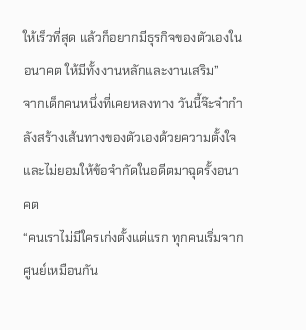ให้เร็วที่สุด แล้วก็อยากมีธุรกิจของตัวเองในอนาคต ให้มีทั้งงานหลักและงานเสริม”
จากเด็กคนหนึ่งที่เคยหลงทาง วันนี้จ๊ะจ๋ากำลังสร้างเส้นทางของตัวเองด้วยความตั้งใจ และไม่ยอมให้ข้อจำกัดในอดีตมาฉุดรั้งอนาคต
“คนเราไม่มีใครเก่งตั้งแต่แรก ทุกคนเริ่มจากศูนย์เหมือนกัน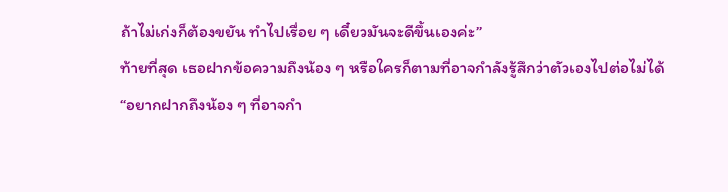ถ้าไม่เก่งก็ต้องขยัน ทำไปเรื่อย ๆ เดี๋ยวมันจะดีขึ้นเองค่ะ”
ท้ายที่สุด เธอฝากข้อความถึงน้อง ๆ หรือใครก็ตามที่อาจกำลังรู้สึกว่าตัวเองไปต่อไม่ได้
“อยากฝากถึงน้อง ๆ ที่อาจกำ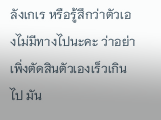ลังเกเร หรือรู้สึกว่าตัวเองไม่มีทางไปนะคะ ว่าอย่าเพิ่งตัดสินตัวเองเร็วเกินไป มัน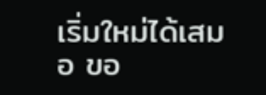เริ่มใหม่ได้เสมอ ขอ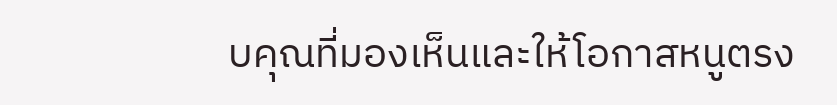บคุณที่มองเห็นและให้โอกาสหนูตรง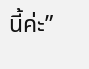นี้ค่ะ”